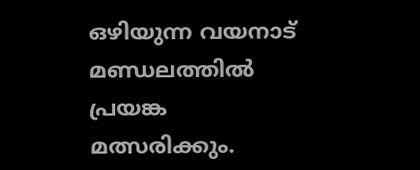ഒഴിയുന്ന വയനാട് മണ്ഡലത്തില്‍ പ്രയങ്ക മത്സരിക്കും.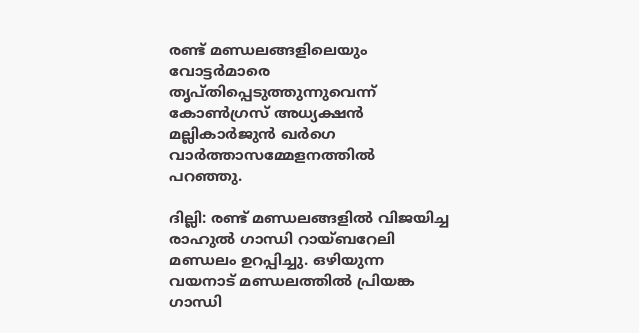രണ്ട് മണ്ഡലങ്ങളിലെയും വോട്ടർമാരെ തൃപ്തിപ്പെടുത്തുന്നുവെന്ന് കോൺഗ്രസ് അധ്യക്ഷൻ മല്ലികാർജുൻ ഖർഗെ വാര്‍ത്താസമ്മേളനത്തില്‍ പറഞ്ഞു.

ദില്ലി: രണ്ട് മണ്ഡലങ്ങളിൽ വിജയിച്ച രാഹുല്‍ ഗാന്ധി റായ്ബറേലി മണ്ഡലം ഉറപ്പിച്ചു. ഒഴിയുന്ന വയനാട് മണ്ഡലത്തില്‍ പ്രിയങ്ക ഗാന്ധി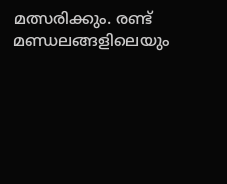മത്സരിക്കും. രണ്ട് മണ്ഡലങ്ങളിലെയും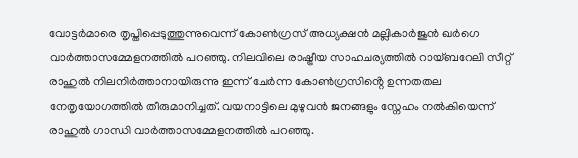വോട്ടർമാരെ തൃപ്തിപ്പെടുത്തുന്നുവെന്ന് കോൺഗ്രസ് അധ്യക്ഷൻ മല്ലികാർജുൻ ഖർഗെ വാര്‍ത്താസമ്മേളനത്തില്‍ പറഞ്ഞു. നിലവിലെ രാഷ്ട്രീയ സാഹചര്യത്തിൽ റായ്ബറേലി സീറ്റ് രാഹുൽ നിലനിര്‍ത്താനായിരുന്നു ഇന്ന് ചേര്‍ന്ന കോൺഗ്രസിൻ്റെ ഉന്നതതല നേതൃയോഗത്തിൽ തീരുമാനിച്ചത്. വയനാട്ടിലെ മുഴുവൻ ജനങ്ങളും സ്നേഹം നൽകിയെന്ന് രാഹുൽ ഗാന്ധി വാര്‍ത്താസമ്മേളനത്തില്‍ പറഞ്ഞു.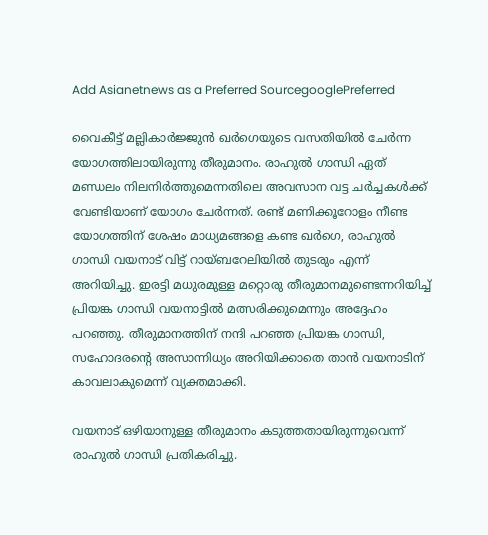Add Asianetnews as a Preferred SourcegooglePreferred

വൈകീട്ട് മല്ലികാര്‍ജ്ജുന്‍ ഖര്‍ഗെയു‍ടെ വസതിയില്‍ ചേര്‍ന്ന യോഗത്തിലായിരുന്നു തീരുമാനം. രാഹുല്‍ ഗാന്ധി ഏത് മണ്ഡലം നിലനിര്‍ത്തുമെന്നതിലെ അവസാന വട്ട ചര്‍ച്ചകള്‍ക്ക് വേണ്ടിയാണ് യോഗം ചേര്‍ന്നത്. രണ്ട് മണിക്കൂറോളം നീണ്ട യോഗത്തിന് ശേഷം മാധ്യമങ്ങളെ കണ്ട ഖര്‍ഗെ, രാഹുല്‍ ഗാന്ധി വയനാട് വിട്ട് റായ്ബറേലിയില്‍ തുടരും എന്ന് അറിയിച്ചു. ഇരട്ടി മധുരമുള്ള മറ്റൊരു തീരുമാനമുണ്ടെന്നറിയിച്ച് പ്രിയങ്ക ഗാന്ധി വയനാട്ടില്‍ മത്സരിക്കുമെന്നും അദ്ദേഹം പറഞ്ഞു. തീരുമാനത്തിന് നന്ദി പറഞ്ഞ പ്രിയങ്ക ഗാന്ധി, സഹോദരന്‍റെ അസാന്നിധ്യം അറിയിക്കാതെ താന്‍ വയനാടിന് കാവലാകുമെന്ന് വ്യക്തമാക്കി.

വയനാട് ഒഴിയാനുള്ള തീരുമാനം കടുത്തതായിരുന്നുവെന്ന് രാഹുല്‍ ഗാന്ധി പ്രതികരിച്ചു.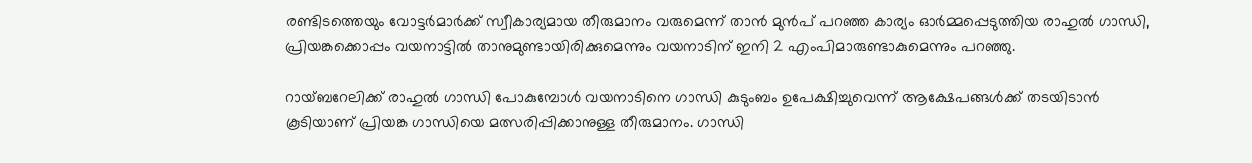രണ്ടിടത്തെയും വോട്ടര്‍മാര്‍ക്ക് സ്വീകാര്യമായ തീരുമാനം വരുമെന്ന് താന്‍ മുന്‍പ് പറഞ്ഞ കാര്യം ഓര്‍മ്മപ്പെടുത്തിയ രാഹുല്‍ ഗാന്ധി, പ്രിയങ്കക്കൊപ്പം വയനാട്ടില്‍ താനുമുണ്ടായിരിക്കുമെന്നും വയനാടിന് ഇനി 2 എംപിമാരുണ്ടാകുമെന്നും പറഞ്ഞു.

റായ്ബറേലിക്ക് രാഹുല്‍ ഗാന്ധി പോകുമ്പോള്‍ വയനാടിനെ ഗാന്ധി കുടുംബം ഉപേക്ഷിച്ചുവെന്ന് ആക്ഷേപങ്ങള്‍ക്ക് തടയിടാന്‍ കൂടിയാണ് പ്രിയങ്ക ഗാന്ധിയെ മത്സരിപ്പിക്കാനുള്ള തീരുമാനം. ഗാന്ധി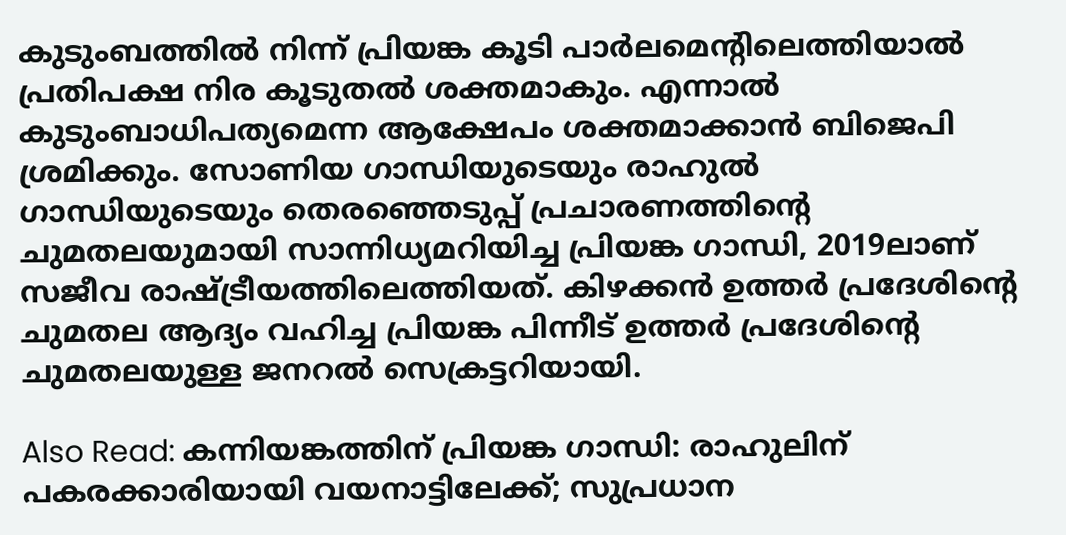കുടുംബത്തില്‍ നിന്ന് പ്രിയങ്ക കൂടി പാര്‍ലമെന്‍റിലെത്തിയാല്‍ പ്രതിപക്ഷ നിര കൂടുതല്‍ ശക്തമാകും. എന്നാല്‍ കുടുംബാധിപത്യമെന്ന ആക്ഷേപം ശക്തമാക്കാന്‍ ബിജെപി ശ്രമിക്കും. സോണിയ ഗാന്ധിയുടെയും രാഹുല്‍ ഗാന്ധിയുടെയും തെരഞ്ഞെടുപ്പ് പ്രചാരണത്തിന്‍റെ ചുമതലയുമായി സാന്നിധ്യമറിയിച്ച പ്രിയങ്ക ഗാന്ധി, 2019ലാണ് സജീവ രാഷ്ട്രീയത്തിലെത്തിയത്. കിഴക്കന്‍ ഉത്തര്‍ പ്രദേശിന്‍റെ ചുമതല ആദ്യം വഹിച്ച പ്രിയങ്ക പിന്നീട് ഉത്തര്‍ പ്രദേശിന്‍റെ ചുമതലയുള്ള ജനറൽ സെക്രട്ടറിയായി.

Also Read: കന്നിയങ്കത്തിന് പ്രിയങ്ക ഗാന്ധി: രാഹുലിന് പകരക്കാരിയായി വയനാട്ടിലേക്ക്; സുപ്രധാന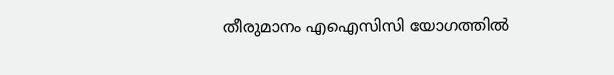തീരുമാനം എഐസിസി യോഗത്തിൽ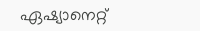ഏഷ്യാനെറ്റ്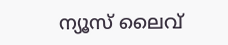ന്യൂസ് ലൈവ്